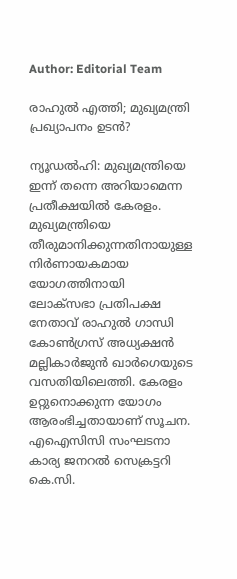Author: Editorial Team

രാഹുൽ എത്തി; മുഖ്യമന്ത്രി പ്രഖ്യാപനം ഉടൻ?

ന്യൂഡല്‍ഹി: മുഖ്യമന്ത്രിയെ ഇന്ന് തന്നെ അറിയാമെന്ന പ്രതീക്ഷയിൽ കേരളം. മുഖ്യമന്ത്രിയെ തീരുമാനിക്കുന്നതിനായുള്ള നിർണായകമായ യോഗത്തിനായി ലോക്സഭാ പ്രതിപക്ഷ നേതാവ് രാഹുൽ ഗാന്ധി കോൺഗ്രസ് അധ്യക്ഷൻ മല്ലികാര്‍ജുന്‍ ഖാർഗെയുടെ വസതിയിലെത്തി. കേരളം ഉറ്റുനൊക്കുന്ന യോഗം ആരംഭിച്ചതായാണ് സൂചന. എഐസിസി സംഘടനാ കാര്യ ജനറൽ സെക്രട്ടറി കെ.സി.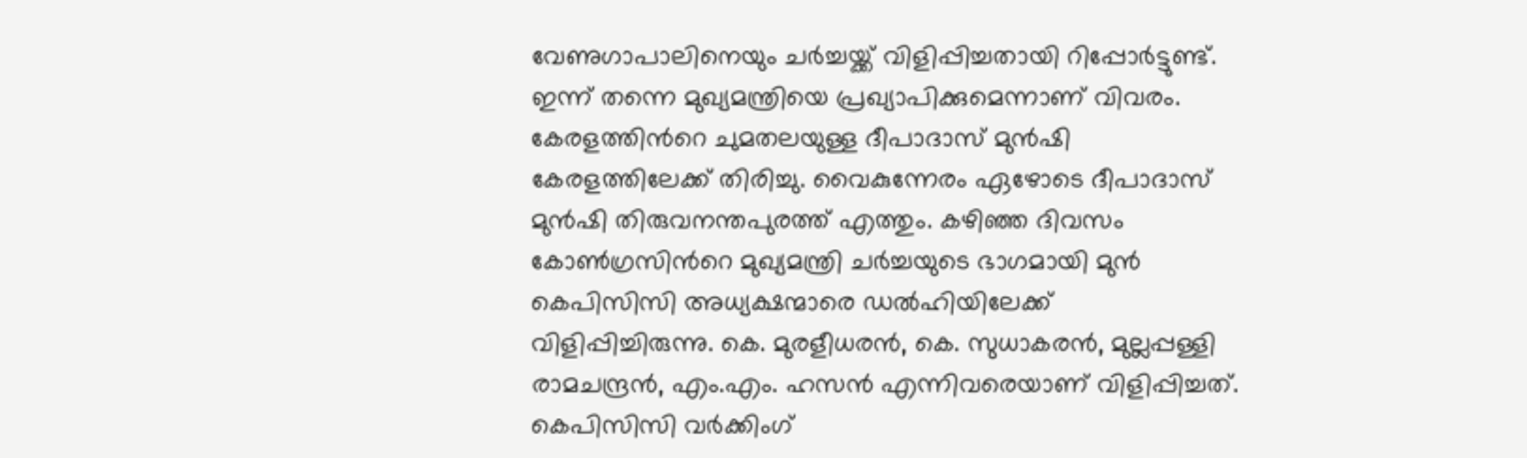വേണുഗാപാലിനെയും ചർച്ചയ്ക്ക് വിളിപ്പിച്ചതായി റിപ്പോർട്ടുണ്ട്. ഇന്ന് തന്നെ മുഖ്യമന്ത്രിയെ പ്രഖ്യാപിക്കുമെന്നാണ് വിവരം. കേരളത്തിന്‍റെ ചുമതലയുള്ള ദീപാദാസ് മുന്‍ഷി കേരളത്തിലേക്ക് തിരിച്ചു. വൈകുന്നേരം ഏഴോടെ ദീപാദാസ് മുന്‍ഷി തിരുവനന്തപുരത്ത് എത്തും. കഴിഞ്ഞ ദിവസം കോണ്‍ഗ്രസിന്‍റെ മുഖ്യമന്ത്രി ചര്‍ച്ചയുടെ ഭാഗമായി മുന്‍ കെപിസിസി അധ്യക്ഷന്മാരെ ഡല്‍ഹിയിലേക്ക് വിളിപ്പിച്ചിരുന്നു. കെ. മുരളീധരൻ‌, കെ. സുധാകരൻ, മുല്ലപ്പള്ളി രാമചന്ദ്രൻ, എം.എം. ഹസൻ എന്നിവരെയാണ് വിളിപ്പിച്ചത്. കെപിസിസി വര്‍ക്കിംഗ്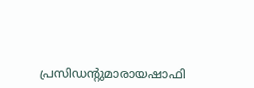പ്രസിഡന്‍റുമാരായഷാഫി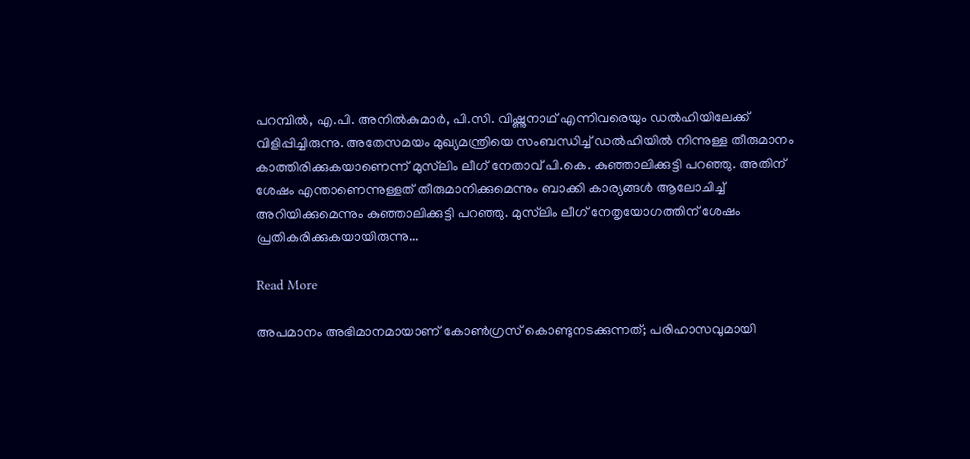പറമ്പില്‍, എ.പി. അനിൽകുമാർ, പി.സി. വിഷ്ണുനാഥ് എന്നിവരെയും ഡല്‍ഹിയിലേക്ക് വിളിപ്പിച്ചിരുന്നു. അതേസമയം മുഖ്യമന്ത്രിയെ സംബന്ധിച്ച് ഡല്‍ഹിയില്‍ നിന്നുള്ള തീരുമാനം കാത്തിരിക്കുകയാണെന്ന് മുസ്‌ലിം ലീഗ് നേതാവ് പി.കെ. കുഞ്ഞാലിക്കുട്ടി പറഞ്ഞു. അതിന് ശേഷം എന്താണെന്നുള്ളത് തീരുമാനിക്കുമെന്നും ബാക്കി കാര്യങ്ങള്‍ ആലോചിച്ച് അറിയിക്കുമെന്നും കുഞ്ഞാലിക്കുട്ടി പറഞ്ഞു. മുസ്‌ലിം ലീഗ് നേതൃയോഗത്തിന് ശേഷം പ്രതികരിക്കുകയായിരുന്നു...

Read More

അപമാനം അഭിമാനമായാണ് കോൺഗ്രസ് കൊണ്ടുനടക്കുന്നത്; പരിഹാസവുമായി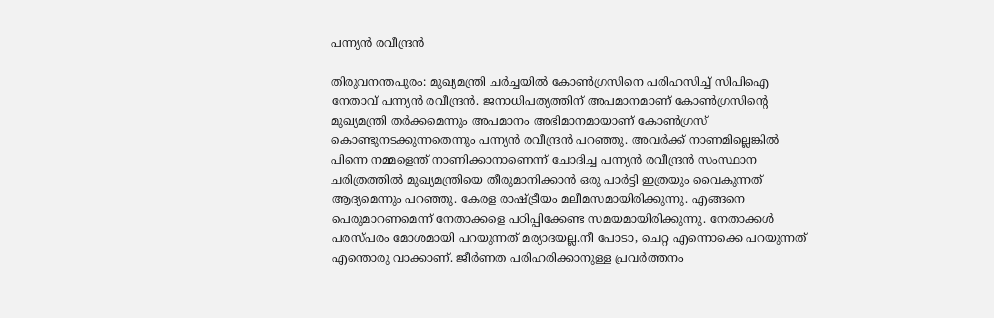പന്ന്യൻ രവീന്ദ്രൻ‌

തിരുവനന്തപുരം: മുഖ്യമന്ത്രി ചർച്ചയിൽ കോൺഗ്രസിനെ പരിഹസിച്ച് സിപിഐ നേതാവ് പന്ന്യൻ രവീന്ദ്രൻ. ജനാധിപത്യത്തിന് അപമാനമാണ് കോൺഗ്രസിന്‍റെ മുഖ്യമന്ത്രി തർക്കമെന്നും അപമാനം അഭിമാനമായാണ് കോൺഗ്രസ് കൊണ്ടുനടക്കുന്നതെന്നും പന്ന്യൻ രവീന്ദ്രൻ പറഞ്ഞു. അവർക്ക് നാണമില്ലെങ്കിൽ പിന്നെ നമ്മളെന്ത് നാണിക്കാനാണെന്ന് ചോദിച്ച പന്ന്യന്‍ രവീന്ദ്രന്‍ സംസ്ഥാന ചരിത്രത്തിൽ മുഖ്യമന്ത്രിയെ തീരുമാനിക്കാൻ ഒരു പാർട്ടി ഇത്രയും വൈകുന്നത് ആദ്യമെന്നും പറഞ്ഞു. കേരള രാഷ്ട്രീയം മലീമസമായിരിക്കുന്നു. എങ്ങനെ പെരുമാറണമെന്ന് നേതാക്കളെ പഠിപ്പിക്കേണ്ട സമയമായിരിക്കുന്നു. നേതാക്കൾ പരസ്പരം മോശമായി പറയുന്നത് മര്യാദയല്ല.നീ പോടാ, ചെറ്റ എന്നൊക്കെ പറയുന്നത് എന്തൊരു വാക്കാണ്. ജീർണത പരിഹരിക്കാനുള്ള പ്രവർത്തനം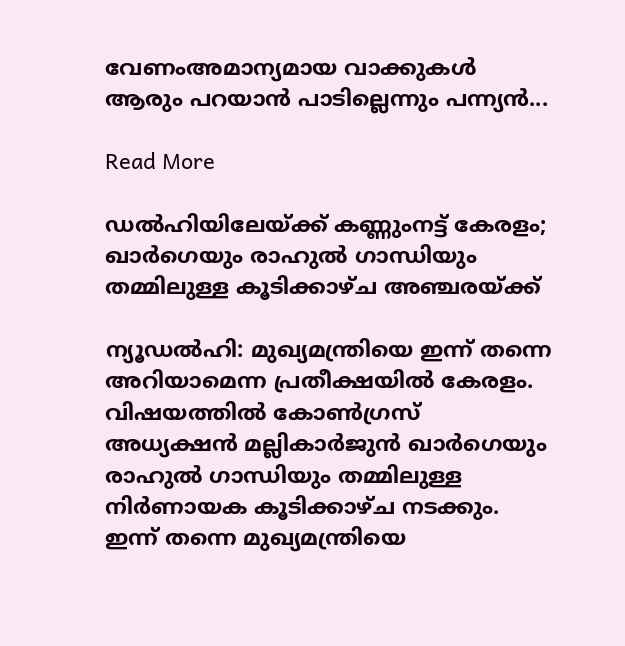വേണംഅമാന്യമായ വാക്കുകൾ ആരും പറയാൻ പാടില്ലെന്നും പന്ന്യൻ...

Read More

ഡൽഹിയിലേയ്ക്ക് കണ്ണുംനട്ട് കേരളം; ഖാർഗെയും രാഹുൽ ഗാന്ധിയും തമ്മിലുള്ള കൂടിക്കാഴ്ച അഞ്ചരയ്ക്ക്

ന്യൂഡല്‍ഹി: മുഖ്യമന്ത്രിയെ ഇന്ന് തന്നെ അറിയാമെന്ന പ്രതീക്ഷയിൽ കേരളം. വിഷയത്തിൽ കോണ്‍ഗ്രസ് അധ്യക്ഷന്‍ മല്ലികാര്‍ജുന്‍ ഖാർഗെയും രാഹുൽ ഗാന്ധിയും തമ്മിലുള്ള നിർണായക കൂടിക്കാഴ്ച നടക്കും. ഇന്ന് തന്നെ മുഖ്യമന്ത്രിയെ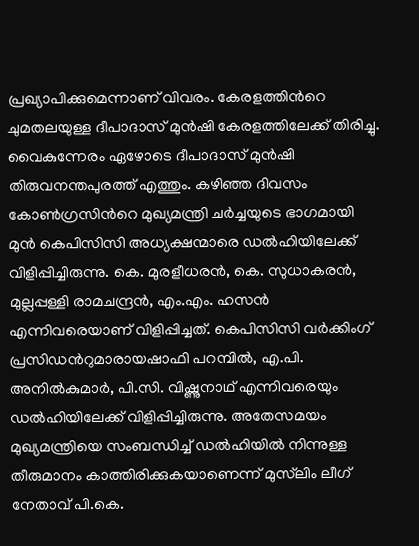പ്രഖ്യാപിക്കുമെന്നാണ് വിവരം. കേരളത്തിന്‍റെ ചുമതലയുള്ള ദീപാദാസ് മുന്‍ഷി കേരളത്തിലേക്ക് തിരിച്ചു. വൈകുന്നേരം ഏഴോടെ ദീപാദാസ് മുന്‍ഷി തിരുവനന്തപുരത്ത് എത്തും. കഴിഞ്ഞ ദിവസം കോണ്‍ഗ്രസിന്‍റെ മുഖ്യമന്ത്രി ചര്‍ച്ചയുടെ ഭാഗമായി മുന്‍ കെപിസിസി അധ്യക്ഷന്മാരെ ഡല്‍ഹിയിലേക്ക് വിളിപ്പിച്ചിരുന്നു. കെ. മുരളീധരൻ‌, കെ. സുധാകരൻ, മുല്ലപ്പള്ളി രാമചന്ദ്രൻ, എം.എം. ഹസൻ എന്നിവരെയാണ് വിളിപ്പിച്ചത്. കെപിസിസി വര്‍ക്കിംഗ് പ്രസിഡന്‍റുമാരായഷാഫി പറമ്പില്‍, എ.പി. അനിൽകുമാർ, പി.സി. വിഷ്ണുനാഥ് എന്നിവരെയും ഡല്‍ഹിയിലേക്ക് വിളിപ്പിച്ചിരുന്നു. അതേസമയം മുഖ്യമന്ത്രിയെ സംബന്ധിച്ച് ഡല്‍ഹിയില്‍ നിന്നുള്ള തീരുമാനം കാത്തിരിക്കുകയാണെന്ന് മുസ്‌ലിം ലീഗ് നേതാവ് പി.കെ.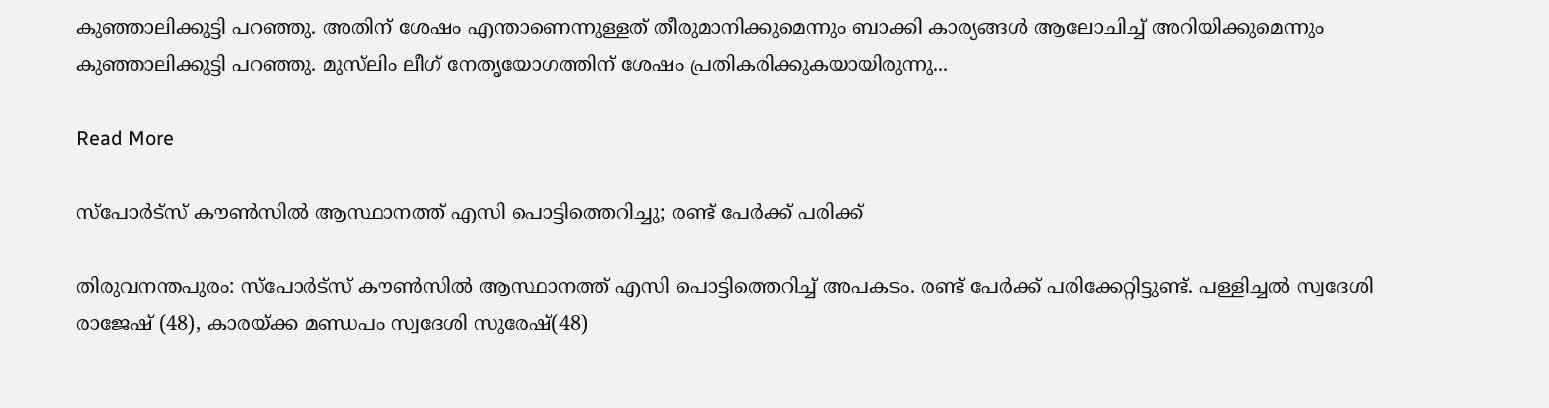കുഞ്ഞാലിക്കുട്ടി പറഞ്ഞു. അതിന് ശേഷം എന്താണെന്നുള്ളത് തീരുമാനിക്കുമെന്നും ബാക്കി കാര്യങ്ങള്‍ ആലോചിച്ച് അറിയിക്കുമെന്നും കുഞ്ഞാലിക്കുട്ടി പറഞ്ഞു. മുസ്‌ലിം ലീഗ് നേതൃയോഗത്തിന് ശേഷം പ്രതികരിക്കുകയായിരുന്നു...

Read More

സ്പോർട്സ് കൗൺസിൽ ആസ്ഥാനത്ത് എസി പൊട്ടിത്തെറിച്ചു; രണ്ട് പേർക്ക് പരിക്ക്

തിരുവനന്തപുരം: സ്പോർട്സ് കൗൺസിൽ ആസ്ഥാനത്ത് എസി പൊട്ടിത്തെറിച്ച് അപകടം. രണ്ട് പേർക്ക് പരിക്കേറ്റിട്ടുണ്ട്. പള്ളിച്ചൽ സ്വദേശി രാജേഷ് (48), കാരയ്ക്ക മണ്ഡപം സ്വദേശി സുരേഷ്(48)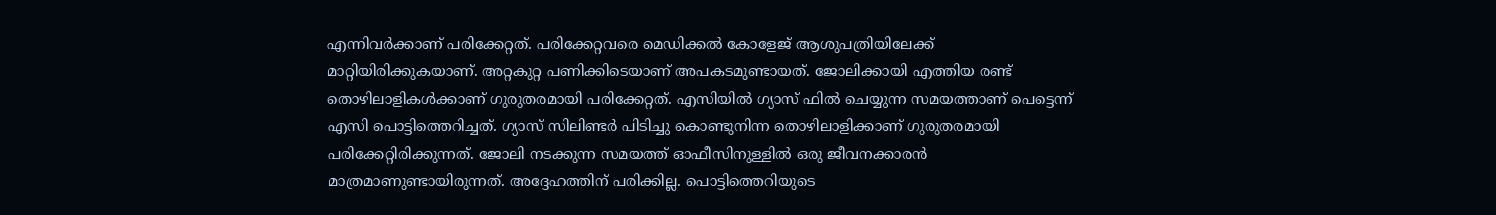എന്നിവർക്കാണ് പരിക്കേറ്റത്. പരിക്കേറ്റവരെ മെഡിക്കൽ കോളേജ് ആശുപത്രിയിലേക്ക് മാറ്റിയിരിക്കുകയാണ്. അറ്റകുറ്റ പണിക്കിടെയാണ് അപകടമുണ്ടായത്. ജോലിക്കായി എത്തിയ രണ്ട് തൊഴിലാളികൾക്കാണ് ഗുരുതരമായി പരിക്കേറ്റത്. എസിയിൽ ഗ്യാസ് ഫിൽ ചെയ്യുന്ന സമയത്താണ് പെട്ടെന്ന് എസി പൊട്ടിത്തെറിച്ചത്. ഗ്യാസ് സിലിണ്ടര്‍ പിടിച്ചു കൊണ്ടുനിന്ന തൊഴിലാളിക്കാണ് ഗുരുതരമായി പരിക്കേറ്റിരിക്കുന്നത്. ജോലി നടക്കുന്ന സമയത്ത് ഓഫീസിനുള്ളിൽ ഒരു ജീവനക്കാരൻ മാത്രമാണുണ്ടായിരുന്നത്. അദ്ദേഹത്തിന് പരിക്കില്ല. പൊട്ടിത്തെറിയുടെ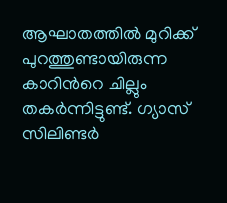ആഘാതത്തിൽ മുറിക്ക് പുറത്തുണ്ടായിരുന്ന കാറിന്‍റെ ചില്ലും തകര്‍ന്നിട്ടുണ്ട്. ഗ്യാസ് സിലിണ്ടര്‍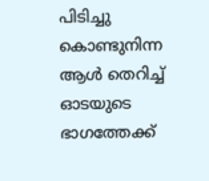പിടിച്ചു കൊണ്ടുനിന്ന ആള്‍ തെറിച്ച് ഓടയുടെ ഭാഗത്തേക്ക്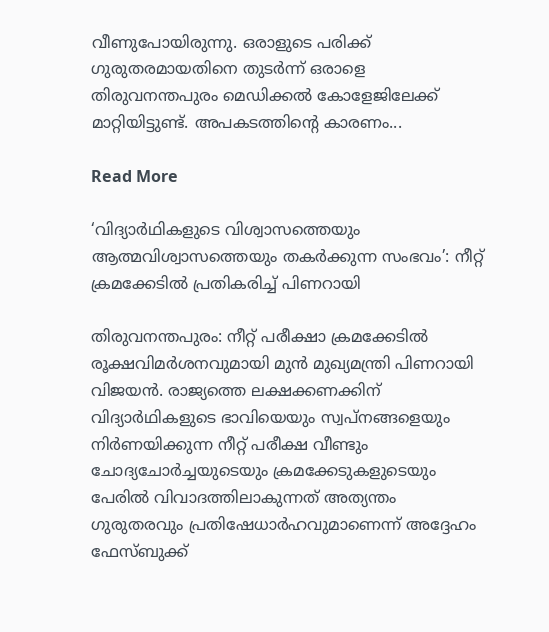വീണുപോയിരുന്നു. ഒരാളുടെ പരിക്ക് ഗുരുതരമായതിനെ തുടര്‍ന്ന് ഒരാളെ തിരുവനന്തപുരം മെഡിക്കൽ കോളേജിലേക്ക് മാറ്റിയിട്ടുണ്ട്. അപകടത്തിന്‍റെ കാരണം...

Read More

‘വിദ്യാർഥികളുടെ വിശ്വാസത്തെയും ആത്മവിശ്വാസത്തെയും തകർക്കുന്ന സംഭവം’: നീറ്റ് ക്രമക്കേടിൽ പ്രതികരിച്ച് പിണറായി

തിരുവനന്തപുരം: നീറ്റ് പരീക്ഷാ ക്രമക്കേടിൽ രൂക്ഷവിമർശനവുമായി മുൻ മുഖ്യമന്ത്രി പിണറായി വിജയൻ. രാജ്യത്തെ ലക്ഷക്കണക്കിന് വിദ്യാർഥികളുടെ ഭാവിയെയും സ്വപ്നങ്ങളെയും നിർണയിക്കുന്ന നീറ്റ് പരീക്ഷ വീണ്ടും ചോദ്യചോർച്ചയുടെയും ക്രമക്കേടുകളുടെയും പേരിൽ വിവാദത്തിലാകുന്നത് അത്യന്തം ഗുരുതരവും പ്രതിഷേധാർഹവുമാണെന്ന് അദ്ദേഹം ഫേസ്ബുക്ക്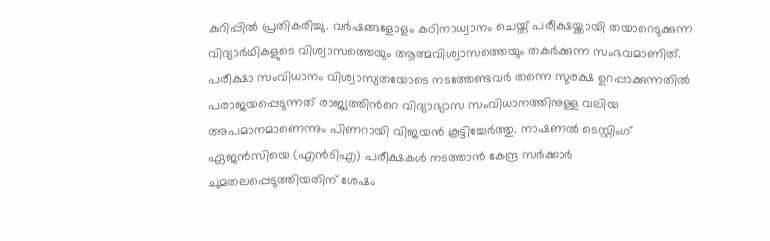കുറിപ്പിൽ പ്രതികരിച്ചു. വർഷങ്ങളോളം കഠിനാധ്വാനം ചെയ്ത് പരീക്ഷയ്ക്കായി തയാറെടുക്കുന്ന വിദ്യാർഥികളുടെ വിശ്വാസത്തെയും ആത്മവിശ്വാസത്തെയും തകർക്കുന്ന സംഭവമാണിത്. പരീക്ഷാ സംവിധാനം വിശ്വാസ്യതയോടെ നടത്തേണ്ടവർ തന്നെ സുരക്ഷ ഉറപ്പാക്കുന്നതിൽ പരാജയപ്പെടുന്നത് രാജ്യത്തിന്‍റെ വിദ്യാഭ്യാസ സംവിധാനത്തിനുള്ള വലിയ അപമാനമാണെന്നും പിണറായി വിജയൻ കൂട്ടിച്ചേർത്തു. നാഷണൽ ടെസ്റ്റിംഗ് ഏജൻസിയെ (എൻടിഎ) പരീക്ഷകൾ നടത്താൻ കേന്ദ്ര സർക്കാർ ചുമതലപ്പെടുത്തിയതിന് ശേഷം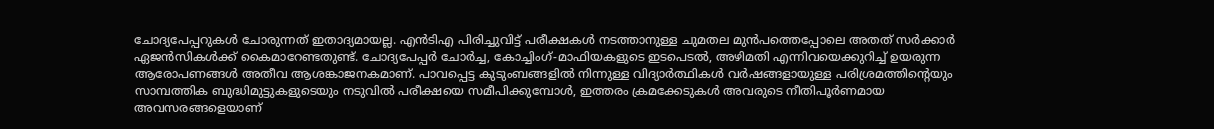ചോദ്യപേപ്പറുകൾ ചോരുന്നത് ഇതാദ്യമായല്ല. എൻടിഎ പിരിച്ചുവിട്ട് പരീക്ഷകൾ നടത്താനുള്ള ചുമതല മുൻപത്തെപ്പോലെ അതത് സർക്കാർ ഏജൻസികൾക്ക് കൈമാറേണ്ടതുണ്ട്. ചോദ്യപേപ്പർ ചോർച്ച, കോച്ചിംഗ്-മാഫിയകളുടെ ഇടപെടൽ, അഴിമതി എന്നിവയെക്കുറിച്ച് ഉയരുന്ന ആരോപണങ്ങൾ അതീവ ആശങ്കാജനകമാണ്. പാവപ്പെട്ട കുടുംബങ്ങളിൽ നിന്നുള്ള വിദ്യാർത്ഥികൾ വർഷങ്ങളായുള്ള പരിശ്രമത്തിന്‍റെയും സാമ്പത്തിക ബുദ്ധിമുട്ടുകളുടെയും നടുവിൽ പരീക്ഷയെ സമീപിക്കുമ്പോൾ, ഇത്തരം ക്രമക്കേടുകൾ അവരുടെ നീതിപൂർണമായ അവസരങ്ങളെയാണ്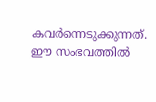കവർന്നെടുക്കുന്നത്. ഈ സംഭവത്തിൽ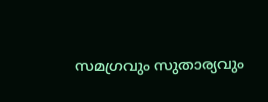സമഗ്രവും സുതാര്യവും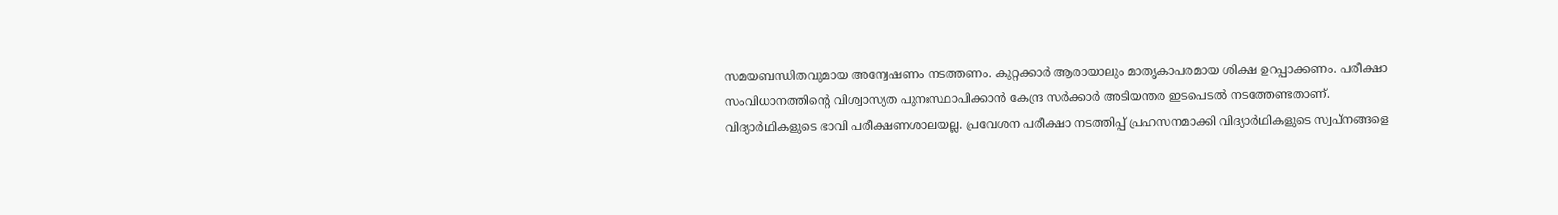സമയബന്ധിതവുമായ അന്വേഷണം നടത്തണം. കുറ്റക്കാർ ആരായാലും മാതൃകാപരമായ ശിക്ഷ ഉറപ്പാക്കണം. പരീക്ഷാ സംവിധാനത്തിന്‍റെ വിശ്വാസ്യത പുനഃസ്ഥാപിക്കാൻ കേന്ദ്ര സർക്കാർ അടിയന്തര ഇടപെടൽ നടത്തേണ്ടതാണ്. വിദ്യാർഥികളുടെ ഭാവി പരീക്ഷണശാലയല്ല. പ്രവേശന പരീക്ഷാ നടത്തിപ്പ് പ്രഹസനമാക്കി വിദ്യാർഥികളുടെ സ്വപ്നങ്ങളെ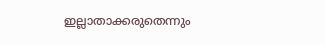ഇല്ലാതാക്കരുതെന്നും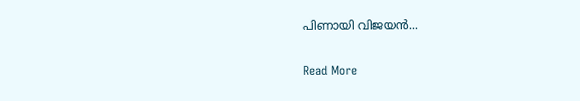പിണായി വിജയൻ...

Read More